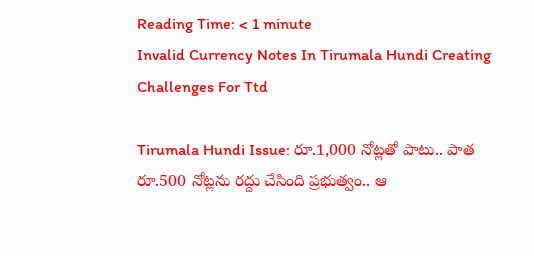Reading Time: < 1 minute
Invalid Currency Notes In Tirumala Hundi Creating Challenges For Ttd

Tirumala Hundi Issue: రూ.1,000 నోట్లతో పాటు.. పాత రూ.500 నోట్లను రద్దు చేసింది ప్రభుత్వం.. ఆ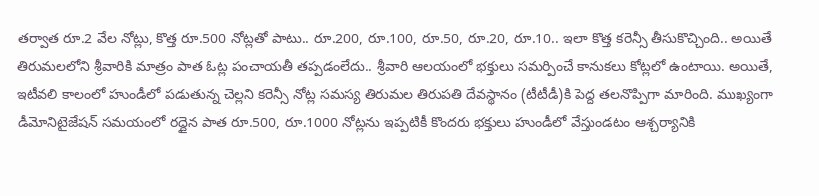తర్వాత రూ.2 వేల నోట్లు, కొత్త రూ.500 నోట్లతో పాటు.. రూ.200, రూ.100, రూ.50, రూ.20, రూ.10.. ఇలా కొత్త కరెన్సీ తీసుకొచ్చింది.. అయితే తిరుమలలోని శ్రీవారికి మాత్రం పాత ఓట్ల పంచాయతీ తప్పడంలేదు.. శ్రీవారి ఆలయంలో భక్తులు సమర్పించే కానుకలు కోట్లలో ఉంటాయి. అయితే, ఇటీవలి కాలంలో హుండీలో పడుతున్న చెల్లని కరెన్సీ నోట్ల సమస్య తిరుమల తిరుపతి దేవస్థానం (టీటీడీ)కి పెద్ద తలనొప్పిగా మారింది. ముఖ్యంగా డీమోనిటైజేషన్‌ సమయంలో రద్దైన పాత రూ.500, రూ.1000 నోట్లను ఇప్పటికీ కొందరు భక్తులు హుండీలో వేస్తుండటం ఆశ్చర్యానికి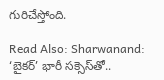గురిచేస్తోంది.

Read Also: Sharwanand: ‘బైకర్’ భారీ సక్సెస్‌తో..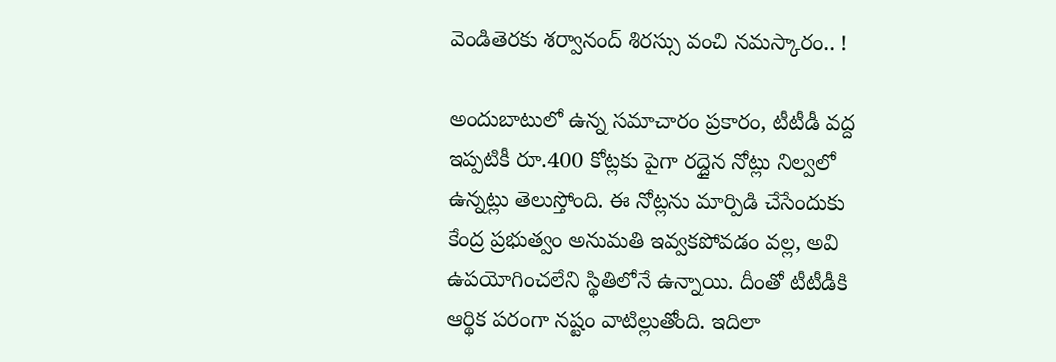వెండితెరకు శర్వానంద్ శిరస్సు వంచి నమస్కారం.. !

అందుబాటులో ఉన్న సమాచారం ప్రకారం, టీటీడీ వద్ద ఇప్పటికీ రూ.400 కోట్లకు పైగా రద్దైన నోట్లు నిల్వలో ఉన్నట్లు తెలుస్తోంది. ఈ నోట్లను మార్పిడి చేసేందుకు కేంద్ర ప్రభుత్వం అనుమతి ఇవ్వకపోవడం వల్ల, అవి ఉపయోగించలేని స్థితిలోనే ఉన్నాయి. దీంతో టీటీడీకి ఆర్థిక పరంగా నష్టం వాటిల్లుతోంది. ఇదిలా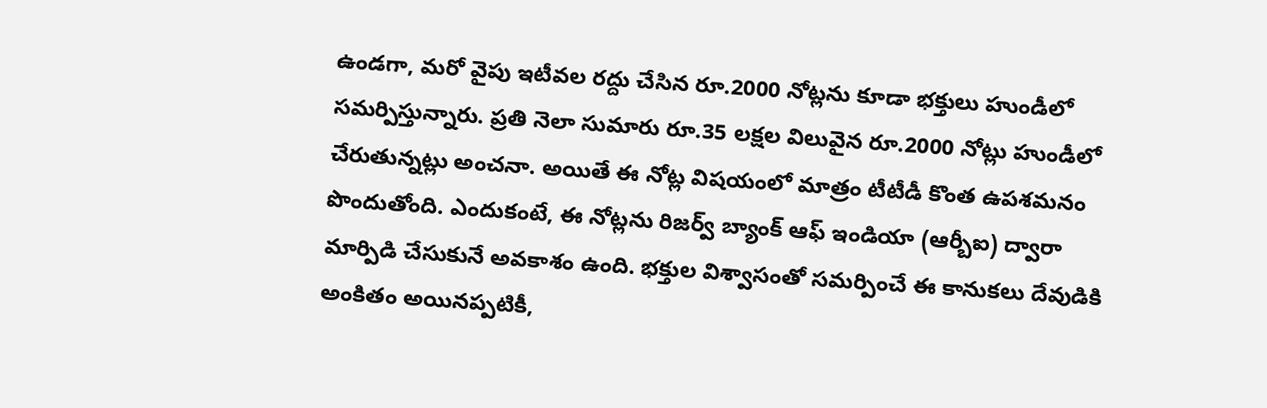ఉండగా, మరో వైపు ఇటీవల రద్దు చేసిన రూ.2000 నోట్లను కూడా భక్తులు హుండీలో సమర్పిస్తున్నారు. ప్రతి నెలా సుమారు రూ.35 లక్షల విలువైన రూ.2000 నోట్లు హుండీలో చేరుతున్నట్లు అంచనా. అయితే ఈ నోట్ల విషయంలో మాత్రం టీటీడీ కొంత ఉపశమనం పొందుతోంది. ఎందుకంటే, ఈ నోట్లను రిజర్వ్ బ్యాంక్ ఆఫ్ ఇండియా (ఆర్బీఐ) ద్వారా మార్పిడి చేసుకునే అవకాశం ఉంది. భక్తుల విశ్వాసంతో సమర్పించే ఈ కానుకలు దేవుడికి అంకితం అయినప్పటికీ,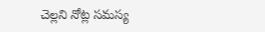చెల్లని నోట్ల సమస్య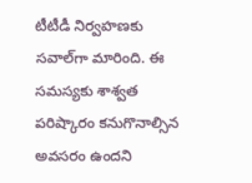టీటీడీ నిర్వహణకు సవాల్‌గా మారింది. ఈ సమస్యకు శాశ్వత పరిష్కారం కనుగొనాల్సిన అవసరం ఉందని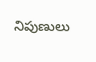నిపుణులు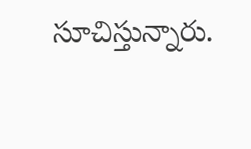సూచిస్తున్నారు.